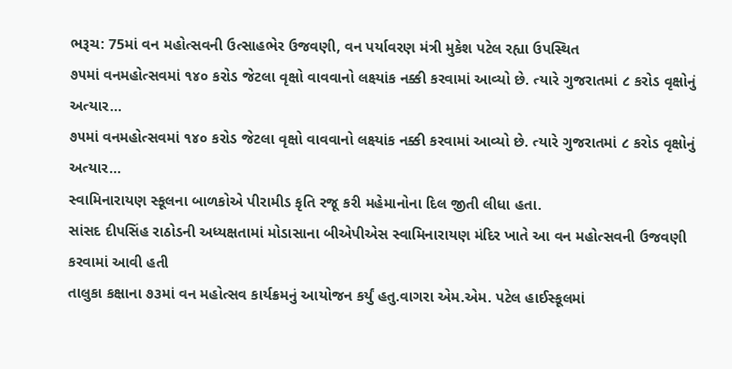ભરૂચ: 75માં વન મહોત્સવની ઉત્સાહભેર ઉજવણી, વન પર્યાવરણ મંત્રી મુકેશ પટેલ રહ્યા ઉપસ્થિત
૭૫માં વનમહોત્સવમાં ૧૪૦ કરોડ જેટલા વૃક્ષો વાવવાનો લક્ષ્યાંક નક્કી કરવામાં આવ્યો છે. ત્યારે ગુજરાતમાં ૮ કરોડ વૃક્ષોનું અત્યાર…
૭૫માં વનમહોત્સવમાં ૧૪૦ કરોડ જેટલા વૃક્ષો વાવવાનો લક્ષ્યાંક નક્કી કરવામાં આવ્યો છે. ત્યારે ગુજરાતમાં ૮ કરોડ વૃક્ષોનું અત્યાર…
સ્વામિનારાયણ સ્કૂલના બાળકોએ પીરામીડ કૃતિ રજૂ કરી મહેમાનોના દિલ જીતી લીધા હતા.
સાંસદ દીપસિંહ રાઠોડની અધ્યક્ષતામાં મોડાસાના બીએપીએસ સ્વામિનારાયણ મંદિર ખાતે આ વન મહોત્સવની ઉજવણી કરવામાં આવી હતી
તાલુકા કક્ષાના ૭૩માં વન મહોત્સવ કાર્યક્રમનું આયોજન કર્યું હતુ.વાગરા એમ.એમ. પટેલ હાઈસ્કૂલમાં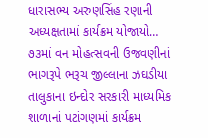ધારાસભ્ય અરુણસિંહ રણાની અધ્યક્ષતામાં કાર્યક્રમ યોજાયો…
૭૩માં વન મોહત્સવની ઉજવણીનાં ભાગરૂપે ભરૂચ જીલ્લાના ઝઘડીયા તાલુકાના ઇન્દોર સરકારી માધ્યમિક શાળાનાં પટાંગણમાં કાર્યક્રમ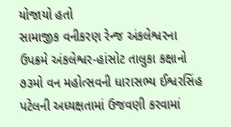યોજાયો હતો
સામાજીક વનીકરણ રેન્જ અંકલેશ્વરના ઉપક્રમે અંકલેશ્વર-હાંસોટ તાલુકા કક્ષાનો ૭૩મો વન મહોત્સવની ધારાસભ્ય ઈશ્વરસિંહ પટેલની અધ્યક્ષતામાં ઉજવણી કરવામાં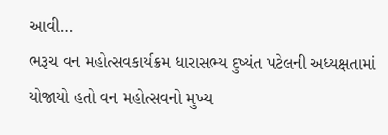આવી…
ભરૂચ વન મહોત્સવકાર્યક્રમ ધારાસભ્ય દુષ્યંત પટેલની અધ્યક્ષતામાં યોજાયો હતો વન મહોત્સવનો મુખ્ય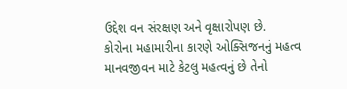ઉદ્દેશ વન સંરક્ષણ અને વૃક્ષારોપણ છે.
કોરોના મહામારીના કારણે ઓક્સિજનનું મહત્વ માનવજીવન માટે કેટલુ મહત્વનું છે તેનો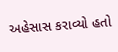અહેસાસ કરાવ્યો હતો